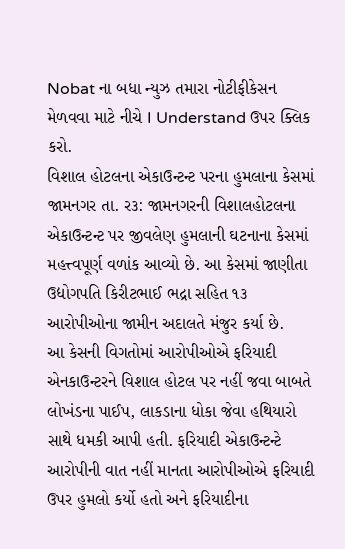Nobat ના બધા ન્યુઝ તમારા નોટીફીકેસન મેળવવા માટે નીચે I Understand ઉપર ક્લિક કરો.
વિશાલ હોટલના એકાઉન્ટન્ટ પરના હુમલાના કેસમાં
જામનગર તા. ર૩: જામનગરની વિશાલહોટલના એકાઉન્ટન્ટ પર જીવલેણ હુમલાની ઘટનાના કેસમાં મહત્ત્વપૂર્ણ વળાંક આવ્યો છે. આ કેસમાં જાણીતા ઉદ્યોગપતિ કિરીટભાઈ ભદ્રા સહિત ૧૩ આરોપીઓના જામીન અદાલતે મંજુર કર્યા છે.
આ કેસની વિગતોમાં આરોપીઓએ ફરિયાદી એનકાઉન્ટરને વિશાલ હોટલ પર નહીં જવા બાબતે લોખંડના પાઈપ, લાકડાના ધોકા જેવા હથિયારો સાથે ધમકી આપી હતી. ફરિયાદી એકાઉન્ટન્ટે આરોપીની વાત નહીં માનતા આરોપીઓએ ફરિયાદી ઉપર હુમલો કર્યો હતો અને ફરિયાદીના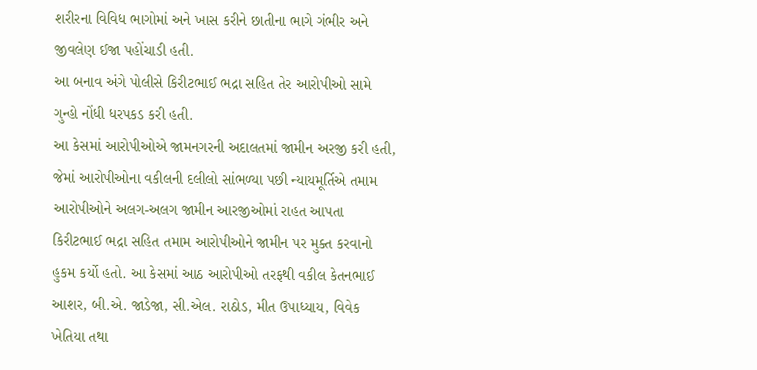શરીરના વિવિધ ભાગોમાં અને ખાસ કરીને છાતીના ભાગે ગંભીર અને જીવલેણ ઈજા પહોંચાડી હતી.
આ બનાવ અંગે પોલીસે કિરીટભાઈ ભદ્રા સહિત તેર આરોપીઓ સામે ગુન્હો નોંધી ધરપકડ કરી હતી.
આ કેસમાં આરોપીઓએ જામનગરની અદાલતમાં જામીન અરજી કરી હતી, જેમાં આરોપીઓના વકીલની દલીલો સાંભળ્યા પછી ન્યાયમૂર્તિએ તમામ આરોપીઓને અલગ-અલગ જામીન આરજીઓમાં રાહત આપતા કિરીટભાઈ ભદ્રા સહિત તમામ આરોપીઓને જામીન પર મુક્ત કરવાનો હુકમ કર્યો હતો. આ કેસમાં આઠ આરોપીઓ તરફથી વકીલ કેતનભાઈ આશર, બી.એ. જાડેજા, સી.એલ. રાઠોડ, મીત ઉપાધ્યાય, વિવેક ખેતિયા તથા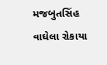મજબુતસિંહ વાઘેલા રોકાયા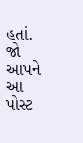હતાં.
જો આપને આ પોસ્ટ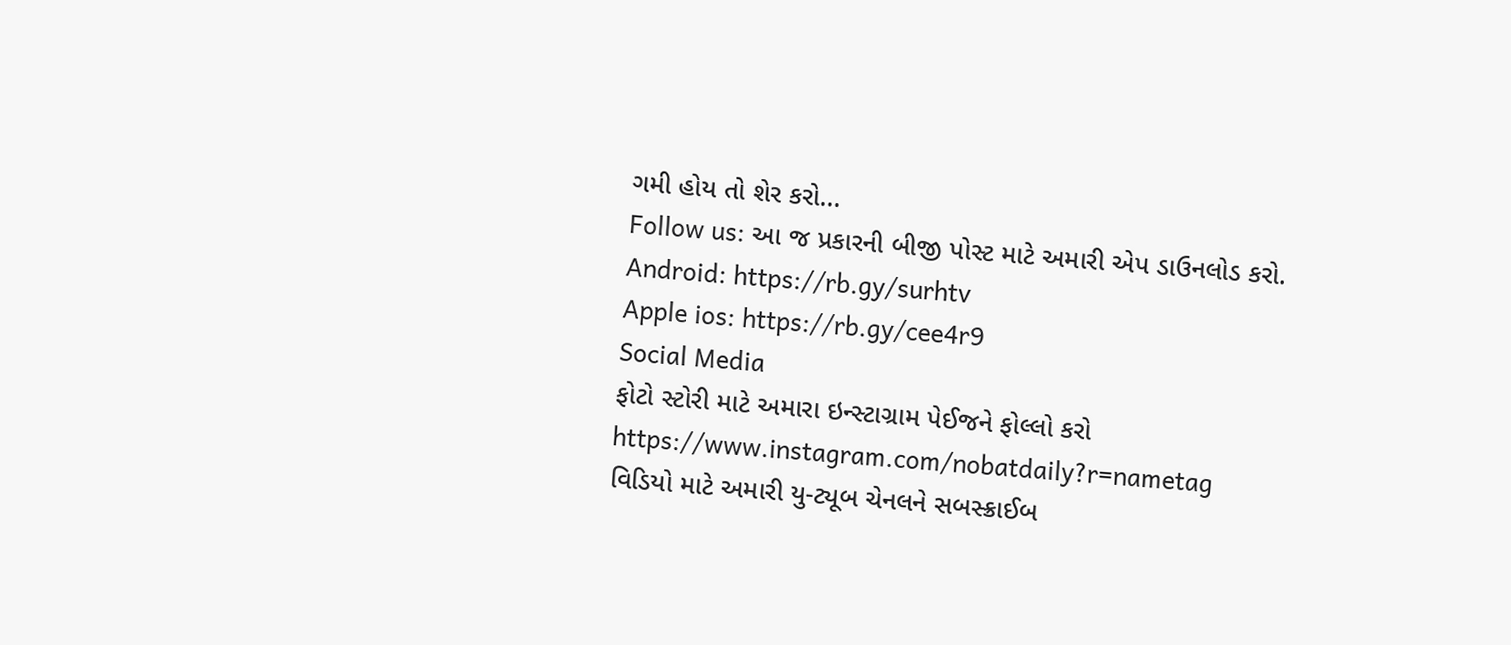ગમી હોય તો શેર કરો...
Follow us: આ જ પ્રકારની બીજી પોસ્ટ માટે અમારી એપ ડાઉનલોડ કરો.
Android: https://rb.gy/surhtv
Apple ios: https://rb.gy/cee4r9
Social Media
ફોટો સ્ટોરી માટે અમારા ઇન્સ્ટાગ્રામ પેઈજને ફોલ્લો કરો
https://www.instagram.com/nobatdaily?r=nametag
વિડિયો માટે અમારી યુ-ટ્યૂબ ચેનલને સબસ્ક્રાઈબ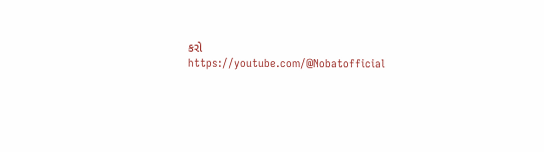કરો
https://youtube.com/@Nobatofficial